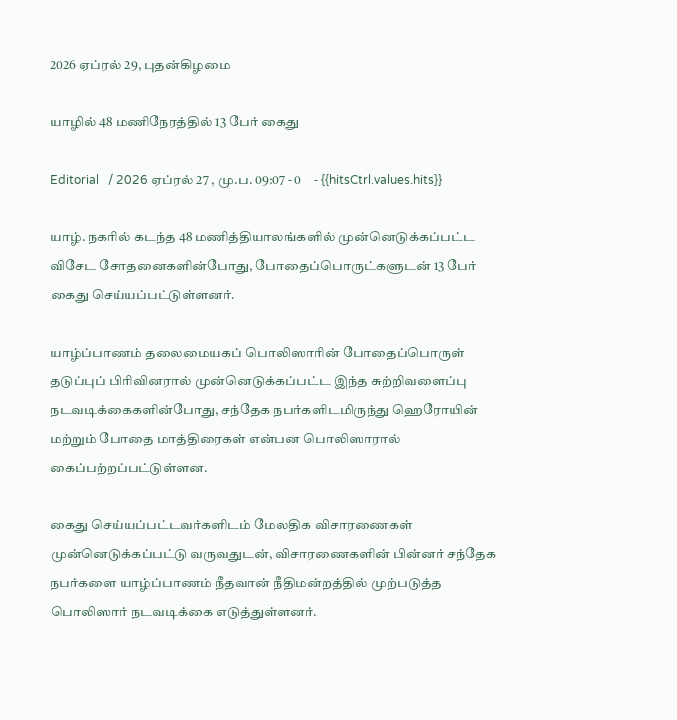2026 ஏப்ரல் 29, புதன்கிழமை

யாழில் 48 மணிநேரத்தில் 13 பேர் கைது

Editorial   / 2026 ஏப்ரல் 27 , மு.ப. 09:07 - 0     - {{hitsCtrl.values.hits}}

யாழ். நகரில் கடந்த 48 மணித்தியாலங்களில் முன்னெடுக்கப்பட்ட விசேட சோதனைகளின்போது, போதைப்பொருட்களுடன் 13 பேர் கைது செய்யப்பட்டுள்ளனர்.

யாழ்ப்பாணம் தலைமையகப் பொலிஸாரின் போதைப்பொருள் தடுப்புப் பிரிவினரால் முன்னெடுக்கப்பட்ட இந்த சுற்றிவளைப்பு நடவடிக்கைகளின்போது, சந்தேக நபர்களிடமிருந்து ஹெரோயின் மற்றும் போதை மாத்திரைகள் என்பன பொலிஸாரால் கைப்பற்றப்பட்டுள்ளன.

கைது செய்யப்பட்டவர்களிடம் மேலதிக விசாரணைகள் முன்னெடுக்கப்பட்டு வருவதுடன், விசாரணைகளின் பின்னர் சந்தேக நபர்களை யாழ்ப்பாணம் நீதவான் நீதிமன்றத்தில் முற்படுத்த பொலிஸார் நடவடிக்கை எடுத்துள்ளனர்.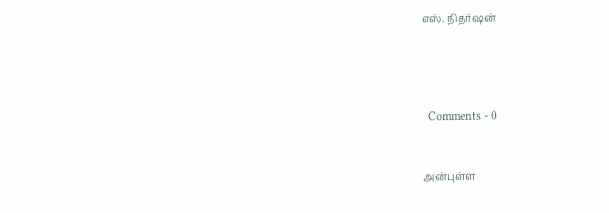எஸ். நிதர்ஷன்




  Comments - 0


அன்புள்ள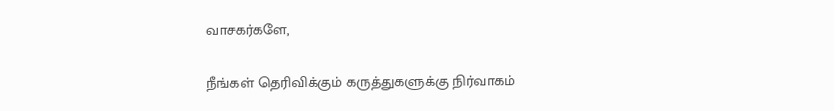வாசகர்களே,

நீங்கள் தெரிவிக்கும் கருத்துகளுக்கு நிர்வாகம்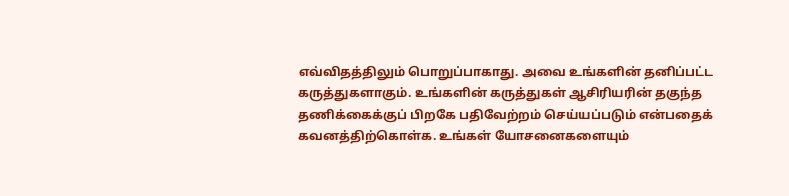எவ்விதத்திலும் பொறுப்பாகாது. அவை உங்களின் தனிப்பட்ட கருத்துகளாகும். உங்களின் கருத்துகள் ஆசிரியரின் தகுந்த தணிக்கைக்குப் பிறகே பதிவேற்றம் செய்யப்படும் என்பதைக் கவனத்திற்கொள்க. உங்கள் யோசனைகளையும்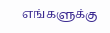எங்களுக்கு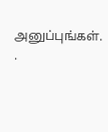அனுப்புங்கள். .